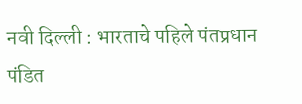नवी दिल्ली : भारताचे पहिले पंतप्रधान पंडित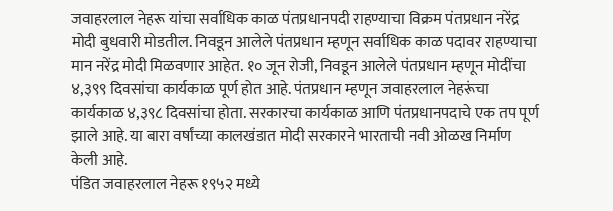जवाहरलाल नेहरू यांचा सर्वाधिक काळ पंतप्रधानपदी राहण्याचा विक्रम पंतप्रधान नरेंद्र मोदी बुधवारी मोडतील. निवडून आलेले पंतप्रधान म्हणून सर्वाधिक काळ पदावर राहण्याचा मान नरेंद्र मोदी मिळवणार आहेत. १० जून रोजी, निवडून आलेले पंतप्रधान म्हणून मोदींचा ४,३९९ दिवसांचा कार्यकाळ पूर्ण होत आहे. पंतप्रधान म्हणून जवाहरलाल नेहरूंचा कार्यकाळ ४,३९८ दिवसांचा होता. सरकारचा कार्यकाळ आणि पंतप्रधानपदाचे एक तप पूर्ण झाले आहे. या बारा वर्षांच्या कालखंडात मोदी सरकारने भारताची नवी ओळख निर्माण केली आहे.
पंडित जवाहरलाल नेहरू १९५२ मध्ये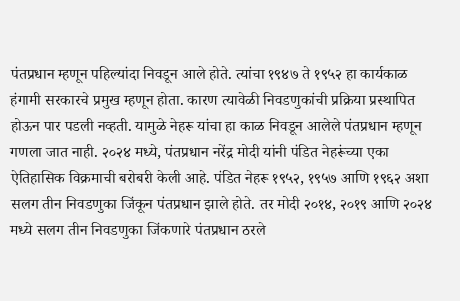पंतप्रधान म्हणून पहिल्यांदा निवडून आले होते. त्यांचा १९४७ ते १९५२ हा कार्यकाळ हंगामी सरकारचे प्रमुख म्हणून होता. कारण त्यावेळी निवडणुकांची प्रक्रिया प्रस्थापित होऊन पार पडली नव्हती. यामुळे नेहरू यांचा हा काळ निवडून आलेले पंतप्रधान म्हणून गणला जात नाही. २०२४ मध्ये, पंतप्रधान नरेंद्र मोदी यांनी पंडित नेहरूंच्या एका ऐतिहासिक विक्रमाची बरोबरी केली आहे. पंडित नेहरू १९५२, १९५७ आणि १९६२ अशा सलग तीन निवडणुका जिंकून पंतप्रधान झाले होते. तर मोदी २०१४, २०१९ आणि २०२४ मध्ये सलग तीन निवडणुका जिंकणारे पंतप्रधान ठरले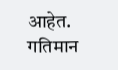आहेत.
गतिमान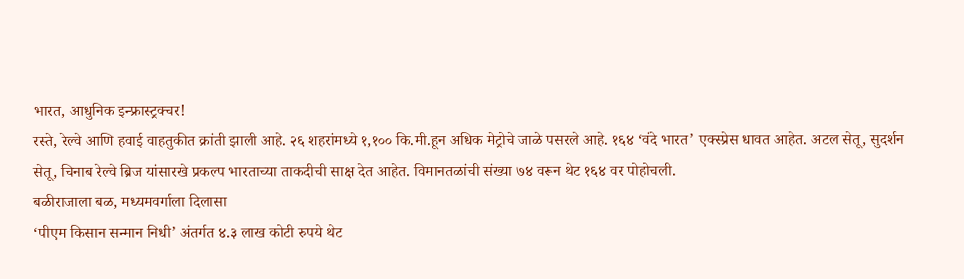भारत, आधुनिक इन्फ्रास्ट्रक्चर!
रस्ते, रेल्वे आणि हवाई वाहतुकीत क्रांती झाली आहे. २६ शहरांमध्ये १,१०० कि.मी.हून अधिक मेट्रोचे जाळे पसरले आहे. १६४ ‘वंदे भारत’ एक्स्प्रेस धावत आहेत. अटल सेतू, सुदर्शन सेतू, चिनाब रेल्वे ब्रिज यांसारखे प्रकल्प भारताच्या ताकदीची साक्ष देत आहेत. विमानतळांची संख्या ७४ वरून थेट १६४ वर पोहोचली.
बळीराजाला बळ, मध्यमवर्गाला दिलासा
‘पीएम किसान सन्मान निधी’ अंतर्गत ४.३ लाख कोटी रुपये थेट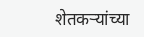शेतकऱ्यांच्या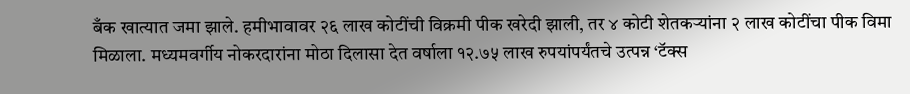बँक खात्यात जमा झाले. हमीभावावर २६ लाख कोटींची विक्रमी पीक खरेदी झाली, तर ४ कोटी शेतकऱ्यांना २ लाख कोटींचा पीक विमा मिळाला. मध्यमवर्गीय नोकरदारांना मोठा दिलासा देत वर्षाला १२.७५ लाख रुपयांपर्यंतचे उत्पन्न ‘टॅक्स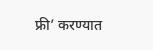फ्री’ करण्यात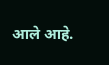आले आहे.